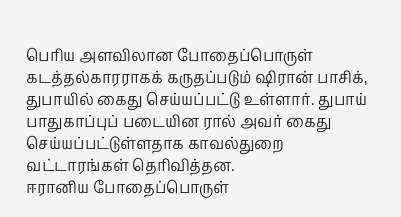பெரிய அளவிலான போதைப்பொருள் கடத்தல்காரராகக் கருதப்படும் ஷிரான் பாசிக், துபாயில் கைது செய்யப்பட்டு உள்ளார். துபாய் பாதுகாப்புப் படையின ரால் அவர் கைது செய்யப்பட்டுள்ளதாக காவல்துறை வட்டாரங்கள் தெரிவித்தன.
ஈரானிய போதைப்பொருள்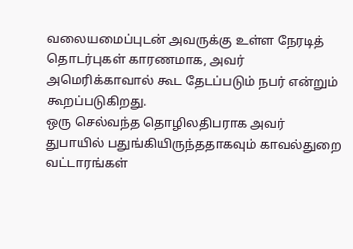வலையமைப்புடன் அவருக்கு உள்ள நேரடித் தொடர்புகள் காரணமாக, அவர் அமெரிக்காவால் கூட தேடப்படும் நபர் என்றும் கூறப்படுகிறது.
ஒரு செல்வந்த தொழிலதிபராக அவர் துபாயில் பதுங்கியிருந்ததாகவும் காவல்துறை வட்டாரங்கள்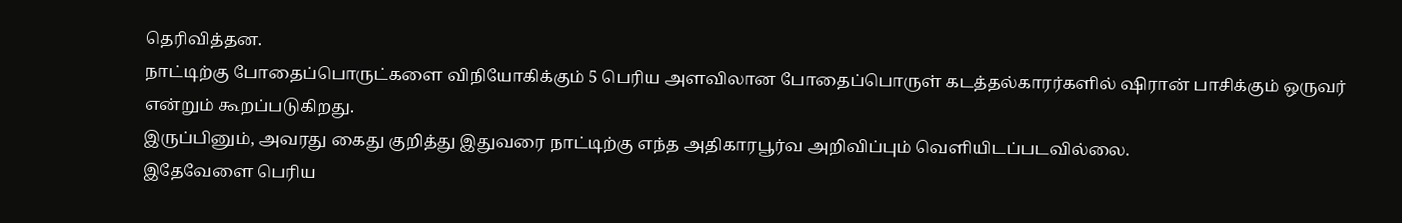தெரிவித்தன.
நாட்டிற்கு போதைப்பொருட்களை விநியோகிக்கும் 5 பெரிய அளவிலான போதைப்பொருள் கடத்தல்காரர்களில் ஷிரான் பாசிக்கும் ஒருவர் என்றும் கூறப்படுகிறது.
இருப்பினும், அவரது கைது குறித்து இதுவரை நாட்டிற்கு எந்த அதிகாரபூர்வ அறிவிப்பும் வெளியிடப்படவில்லை.
இதேவேளை பெரிய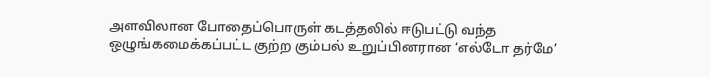அளவிலான போதைப்பொருள் கடத்தலில் ஈடுபட்டு வந்த ஒழுங்கமைக்கப்பட்ட குற்ற கும்பல் உறுப்பினரான ‘எல்டோ தர்மே’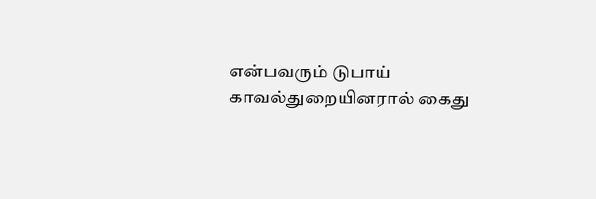என்பவரும் டுபாய் காவல்துறையினரால் கைது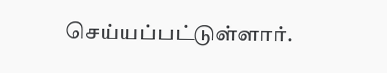செய்யப்பட்டுள்ளார்.